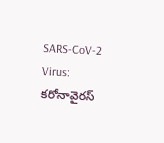SARS-CoV-2 Virus: కరోనావైరస్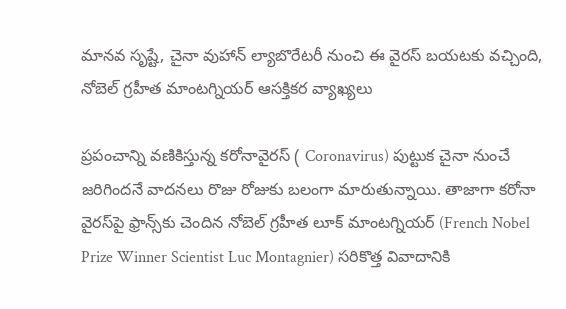మానవ సృష్టే, చైనా వుహాన్ ల్యాబొరేటరీ నుంచి ఈ వైరస్ బయటకు వచ్చింది, నోబెల్‌ గ్రహీత మాంటగ్నియర్‌ ఆసక్తికర వ్యాఖ్యలు

ప్రపంచాన్ని వణికిస్తున్న కరోనావైరస్ ( Coronavirus) పుట్టుక చైనా నుంచే జరిగిందనే వాదనలు రొజు రోజుకు బలంగా మారుతున్నాయి. తాజాగా కరోనా వైరస్‌పై ఫ్రాన్స్‌కు చెందిన నోబెల్‌ గ్రహీత లూక్‌ మాంటగ్నియర్‌ (French Nobel Prize Winner Scientist Luc Montagnier) సరికొత్త వివాదానికి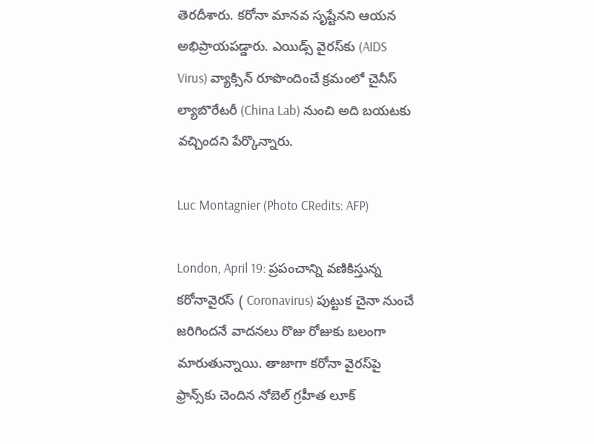తెరదీశారు. కరోనా మానవ సృష్టేనని ఆయన అభిప్రాయపడ్డారు. ఎయిడ్స్‌ వైరస్‌కు (AIDS Virus) వ్యాక్సిన్‌ రూపొందించే క్రమంలో చైనీస్‌ ల్యాబొరేటరీ (China Lab) నుంచి అది బయటకు వచ్చిందని పేర్కొన్నారు.

Luc Montagnier (Photo CRedits: AFP)

London, April 19: ప్రపంచాన్ని వణికిస్తున్న కరోనావైరస్ ( Coronavirus) పుట్టుక చైనా నుంచే జరిగిందనే వాదనలు రొజు రోజుకు బలంగా మారుతున్నాయి. తాజాగా కరోనా వైరస్‌పై ఫ్రాన్స్‌కు చెందిన నోబెల్‌ గ్రహీత లూక్‌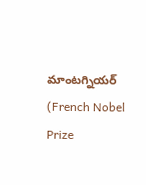మాంటగ్నియర్‌ (French Nobel Prize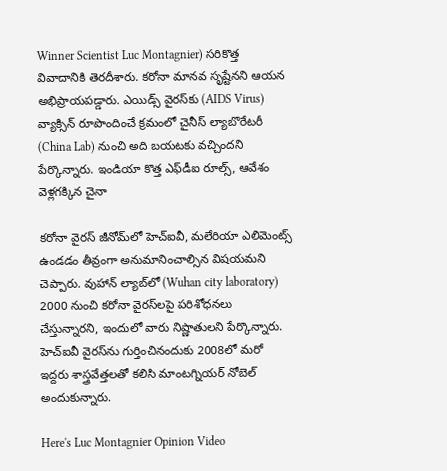Winner Scientist Luc Montagnier) సరికొత్త వివాదానికి తెరదీశారు. కరోనా మానవ సృష్టేనని ఆయన అభిప్రాయపడ్డారు. ఎయిడ్స్‌ వైరస్‌కు (AIDS Virus) వ్యాక్సిన్‌ రూపొందించే క్రమంలో చైనీస్‌ ల్యాబొరేటరీ (China Lab) నుంచి అది బయటకు వచ్చిందని పేర్కొన్నారు. ఇండియా కొత్త ఎఫ్‌డీఐ రూల్స్, ఆవేశం వెళ్లగక్కిన చైనా

కరోనా వైరస్‌ జీనోమ్‌లో హెచ్‌ఐవీ, మలేరియా ఎలిమెంట్స్‌ ఉండడం తీవ్రంగా అనుమానించాల్సిన విషయమని చెప్పారు. వుహాన్‌ ల్యాబ్‌లో (Wuhan city laboratory) 2000 నుంచి కరోనా వైరస్‌లపై పరిశోధనలు చేస్తున్నారని, ఇందులో వారు నిష్ణాతులని పేర్కొన్నారు. హెచ్‌ఐవీ వైరస్‌ను గుర్తించినందుకు 2008లో మరో ఇద్దరు శాస్త్రవేత్తలతో కలిసి మాంటగ్నియర్‌ నోబెల్‌ అందుకున్నారు.

Here's Luc Montagnier Opinion Video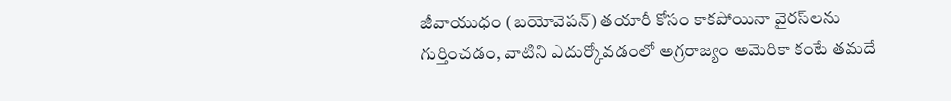జీవాయుధం (బయోవెపన్‌) తయారీ కోసం కాకపోయినా వైరస్‌లను గుర్తించడం, వాటిని ఎదుర్కోవడంలో అగ్రరాజ్యం అమెరికా కంటే తమదే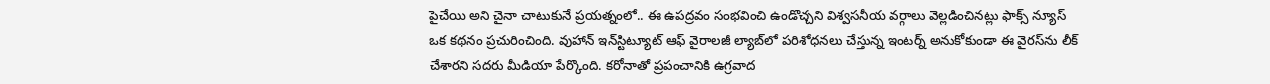పైచేయి అని చైనా చాటుకునే ప్రయత్నంలో.. ఈ ఉపద్రవం సంభవించి ఉండొచ్చని విశ్వసనీయ వర్గాలు వెల్లడించినట్లు ఫాక్స్‌ న్యూస్‌ ఒక కథనం ప్రచురించింది. వుహాన్‌ ఇన్‌స్టిట్యూట్‌ ఆఫ్‌ వైరాలజీ ల్యాబ్‌లో పరిశోధనలు చేస్తున్న ఇంటర్న్‌ అనుకోకుండా ఈ వైరస్‌ను లీక్‌ చేశారని సదరు మీడియా పేర్కొంది. కరోనాతో ప్రపంచానికి ఉగ్రవాద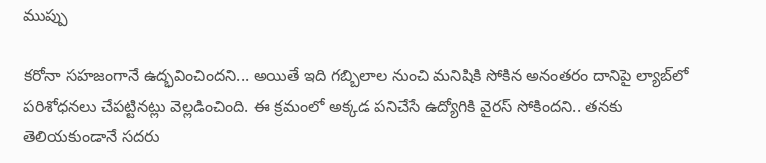ముప్పు

కరోనా సహజంగానే ఉద్భవించిందని... అయితే ఇది గబ్బిలాల నుంచి మనిషికి సోకిన అనంతరం దానిపై ల్యాబ్‌లో పరిశోధనలు చేపట్టినట్లు వెల్లడించింది. ఈ క్రమంలో అక్కడ పనిచేసే ఉద్యోగికి వైరస్‌ సోకిందని.. తనకు తెలియకుండానే సదరు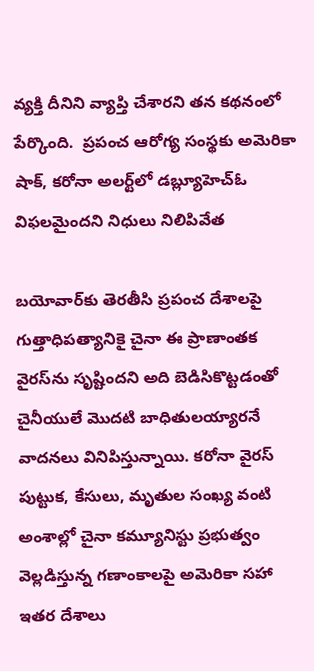వ్యక్తి దీనిని వ్యాప్తి చేశారని తన కథనంలో పేర్కొంది.  ప్ర‌పంచ ఆరోగ్య సంస్థ‌కు అమెరికా షాక్, కరోనా అలర్ట్‌లో డబ్ల్యూహెచ్‌ఓ విఫలమైందని నిధులు నిలిపివేత

బయోవార్‌కు తెరతీసి ప్రపంచ దేశాలపై గుత్తాధిపత్యానికై చైనా ఈ ప్రాణాంతక వైరస్‌ను సృష్టిందని అది బెడిసికొట్టడంతో చైనీయులే మొదటి బాధితులయ్యారనే వాదనలు వినిపిస్తున్నాయి. కరోనా వైరస్‌ పుట్టుక, కేసులు, మృతుల సంఖ్య వంటి అంశాల్లో చైనా కమ్యూనిస్టు ప్రభుత్వం వెల్లడిస్తున్న గణాంకాలపై అమెరికా సహా ఇతర దేశాలు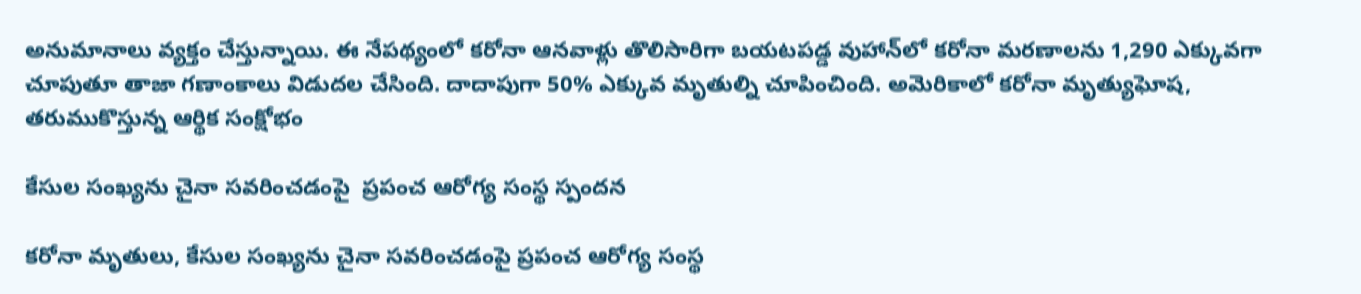అనుమానాలు వ్యక్తం చేస్తున్నాయి. ఈ నేపథ్యంలో కరోనా ఆనవాళ్లు తొలిసారిగా బయటపడ్డ వుహాన్‌లో కరోనా మరణాలను 1,290 ఎక్కువగా చూపుతూ తాజా గణాంకాలు విడుదల చేసింది. దాదాపుగా 50% ఎక్కువ మృతుల్ని చూపించింది. అమెరికాలో కరోనా మృత్యుఘోష, తరుముకొస్తున్న ఆర్థిక సంక్షోభం

కేసుల సంఖ్యను చైనా సవరించడంపై  ప్రపంచ ఆరోగ్య సంస్థ స్పందన

కరోనా మృతులు, కేసుల సంఖ్యను చైనా సవరించడంపై ప్రపంచ ఆరోగ్య సంస్థ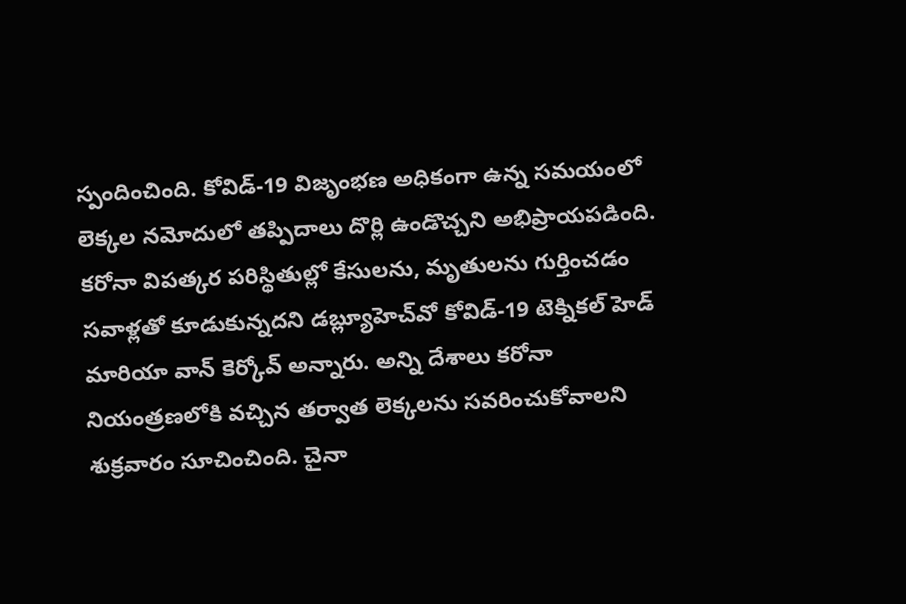స్పందించింది. కోవిడ్‌-19 విజృంభణ అధికంగా ఉన్న సమయంలో లెక్కల నమోదులో తప్పిదాలు దొర్లి ఉండొచ్చని అభిప్రాయపడింది. కరోనా విపత్కర పరిస్థితుల్లో కేసులను, మృతులను గుర్తించడం సవాళ్లతో కూడుకున్నదని డబ్ల్యూహెచ్‌వో కోవిడ్‌-19 టెక్నికల్‌ హెడ్‌ మారియా వాన్‌ కెర్కోవ్‌ అన్నారు. అన్ని దేశాలు కరోనా నియంత్రణలోకి వచ్చిన తర్వాత లెక్కలను సవరించుకోవాలని శుక్రవారం సూచించింది. చైనా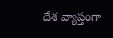దేశ వ్యాప్తంగా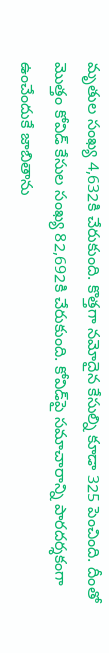మృతుల సంఖ్య 4,632కి చేరుకుంది. కొత్తగా నమోదైన కేసుల్ని కూడా 325 పెంచింది. దీంతో మొత్తం కోవిడ్‌ కేసుల సంఖ్య 82,692కి చేరుకుంది. కోవిడ్‌పై సమాచారాన్ని పారదర్శకంగా ఉంచేందుకే జాబితాను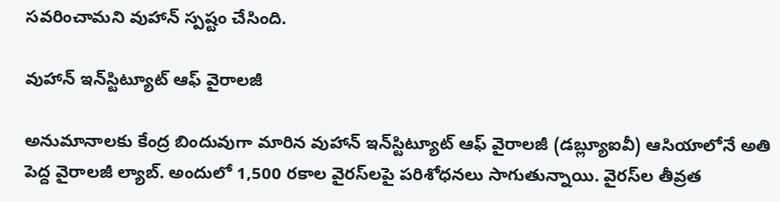సవరించామని వుహాన్‌ స్పష్టం చేసింది.

వుహాన్‌ ఇన్‌స్టిట్యూట్‌ ఆఫ్‌ వైరాలజీ

అనుమానాలకు కేంద్ర బిందువుగా మారిన వుహాన్‌ ఇన్‌స్టిట్యూట్‌ ఆఫ్‌ వైరాలజీ (డబ్ల్యూఐవీ) ఆసియాలోనే అతి పెద్ద వైరాలజీ ల్యాబ్‌. అందులో 1,500 రకాల వైరస్‌లపై పరిశోధనలు సాగుతున్నాయి. వైరస్‌ల తీవ్రత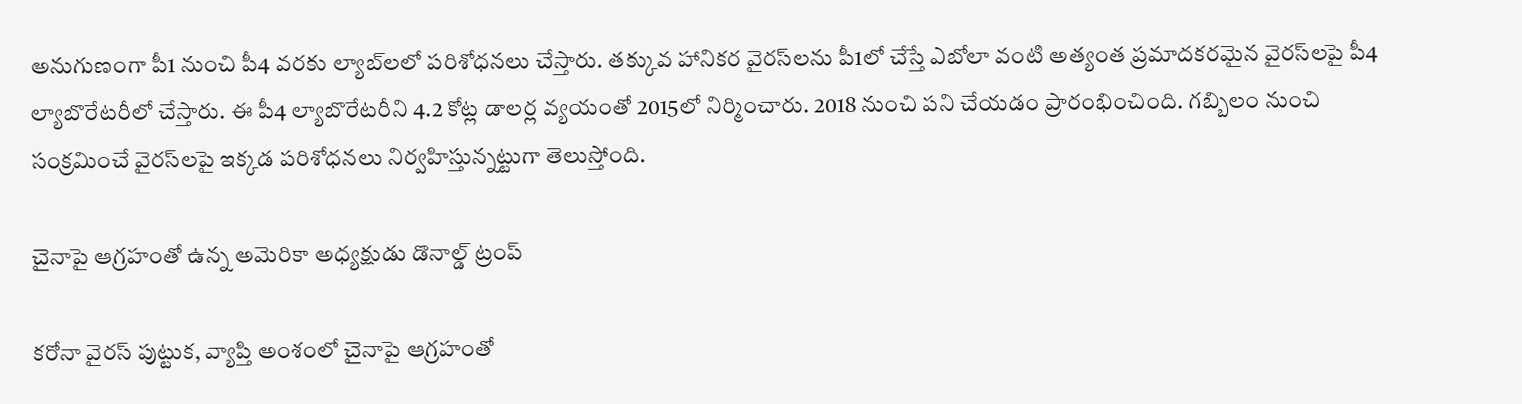అనుగుణంగా పీ1 నుంచి పీ4 వరకు ల్యాబ్‌లలో పరిశోధనలు చేస్తారు. తక్కువ హానికర వైరస్‌లను పీ1లో చేస్తే ఎబోలా వంటి అత్యంత ప్రమాదకరమైన వైరస్‌లపై పీ4 ల్యాబొరేటరీలో చేస్తారు. ఈ పీ4 ల్యాబొరేటరీని 4.2 కోట్ల డాలర్ల వ్యయంతో 2015లో నిర్మించారు. 2018 నుంచి పని చేయడం ప్రారంభించింది. గబ్బిలం నుంచి సంక్రమించే వైరస్‌లపై ఇక్కడ పరిశోధనలు నిర్వహిస్తున్నట్టుగా తెలుస్తోంది.

చైనాపై ఆగ్రహంతో ఉన్న అమెరికా అధ్యక్షుడు డొనాల్డ్‌ ట్రంప్‌

కరోనా వైరస్‌ పుట్టుక, వ్యాప్తి అంశంలో చైనాపై ఆగ్రహంతో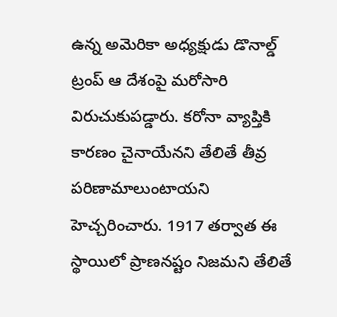ఉన్న అమెరికా అధ్యక్షుడు డొనాల్డ్‌ ట్రంప్‌ ఆ దేశంపై మరోసారి విరుచుకుపడ్డారు. కరోనా వ్యాప్తికి కారణం చైనాయేనని తేలితే తీవ్ర పరిణామాలుంటాయని హెచ్చరించారు. 1917 తర్వాత ఈ స్థాయిలో ప్రాణనష్టం నిజమని తేలితే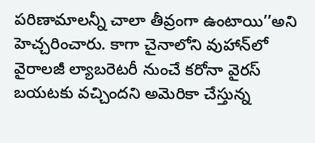పరిణామాలన్నీ చాలా తీవ్రంగా ఉంటాయి’’అని హెచ్చరించారు. కాగా చైనాలోని వుహాన్‌లో వైరాలజీ ల్యాబరెటరీ నుంచే కరోనా వైరస్‌ బయటకు వచ్చిందని అమెరికా చేస్తున్న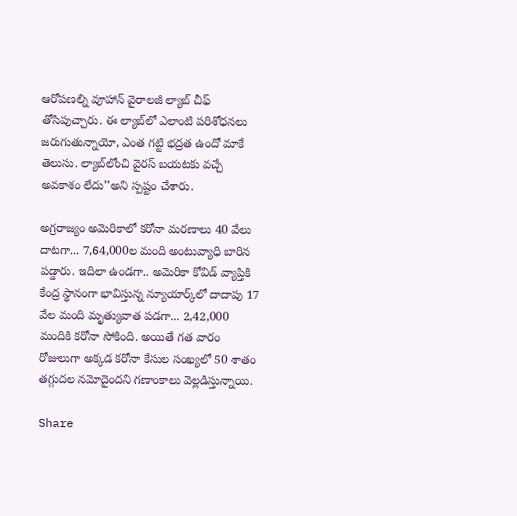ఆరోపణల్ని వూహాన్‌ వైరాలజీ ల్యాబ్‌ చీఫ్‌ తోసిపుచ్చారు. ఈ ల్యాబ్‌లో ఎలాంటి పరిశోధనలు జరుగుతున్నాయో, ఎంత గట్టి భద్రత ఉందో మాకే తెలుసు. ల్యాబ్‌లోంచి వైరస్‌ బయటకు వచ్చే అవకాశం లేదు’’అని స్పష్టం చేశారు.

అగ్రరాజ్యం అమెరికాలో కరోనా మరణాలు 40 వేలు దాటగా... 7,64,000ల మంది అంటువ్యాధి బారిన పడ్డారు. ఇదిలా ఉండగా.. అమెరికా కోవిడ్‌ వ్యాప్తికి కేంద్ర స్థానంగా భావిస్తున్న న్యూయార్క్‌లో దాదాపు 17 వేల మంది మృత్యువాత పడగా... 2,42,000 మందికి కరోనా సోకింది. అయితే గత వారం రోజులుగా అక్కడ కరోనా కేసుల సంఖ్యలో 50 శాతం తగ్గుదల నమోదైందని గణాంకాలు వెల్లడిస్తున్నాయి.

Share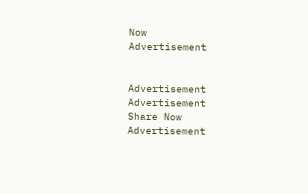Now
Advertisement


Advertisement
Advertisement
Share Now
Advertisement